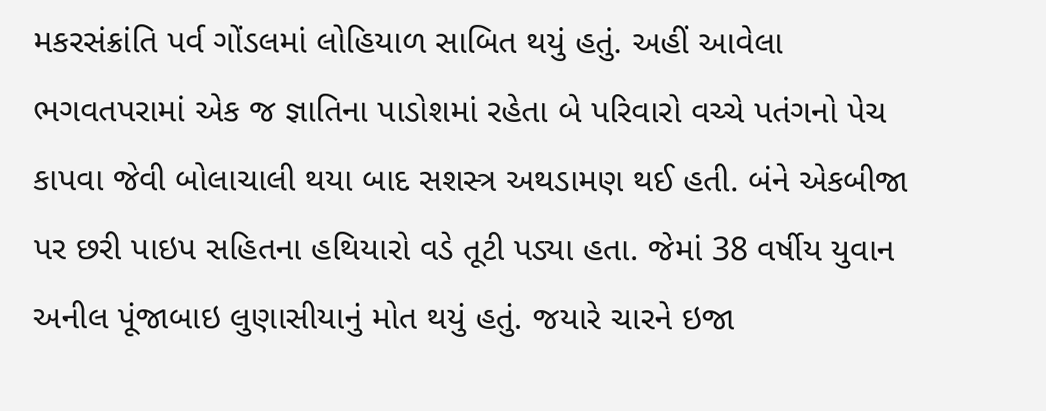મકરસંક્રાંતિ પર્વ ગોંડલમાં લોહિયાળ સાબિત થયું હતું. અહીં આવેલા ભગવતપરામાં એક જ જ્ઞાતિના પાડોશમાં રહેતા બે પરિવારો વચ્ચે પતંગનો પેચ કાપવા જેવી બોલાચાલી થયા બાદ સશસ્ત્ર અથડામણ થઈ હતી. બંને એકબીજા પર છરી પાઇપ સહિતના હથિયારો વડે તૂટી પડ્યા હતા. જેમાં 38 વર્ષીય યુવાન અનીલ પૂંજાબાઇ લુણાસીયાનું મોત થયું હતું. જયારે ચારને ઇજા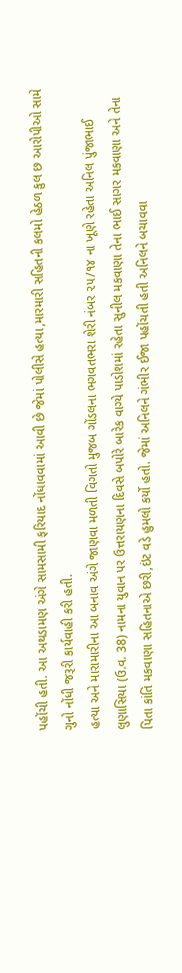પહોંચી હતી. આ અથડામણ અંગે સામસામી ફરિયાદ નોંધાવવામાં આવી છે જેમાં પોલીસે હત્યા,મારમારી સહિતની કલમો હેઠળ કુલ છ આરોપીઓ સામે ગુનો નોંધી જરૂરી કાર્યવાહી કરી હતી.
હત્યા અને મારામારીના આ બનાવ અંગે જાણવા મળતી વિગતો મુજબ ગોંડલના ભગવતભરા શેરી નંબર ૨૫/૧૪ ના ખૂણે રહેતા અનિલ પુંજાભાઈ લુણાસિયા (ઉ.વ. 38) નામના યુવાન પર ઉત્તરાયણના દિવસે બપોરે બારેક વાગ્યે પાડોશમાં રહેતા સુનીલ મકવાણા તેના ભાઈ સાગર મકવાણા અને તેના પિતા કાંતિ મકવાણા સહિતનાએ છરી,ઇંટ વડે હુમલો કર્યો હતો. જેમાં અનિલને ગંભીર ઈજા પહોંચતી હતી અનિલને બચાવવા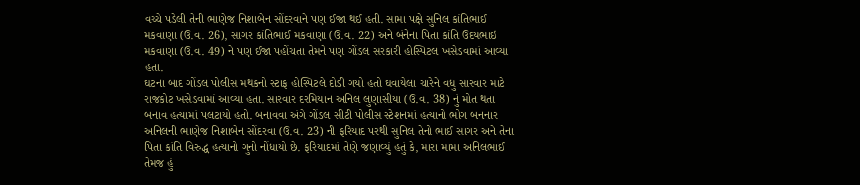વચ્ચે પડેલી તેની ભાણેજ નિશાબેન સોંદરવાને પણ ઈજા થઈ હતી. સામા પક્ષે સુનિલ કાંતિભાઈ મકવાણા (ઉ.વ. 26), સાગર કાંતિભાઈ મકવાણા (ઉ.વ. 22) અને બંનેના પિતા કાંતિ ઉદયભાઇ મકવાણા (ઉ.વ. 49) ને પણ ઈજા પહોંચતા તેમને પણ ગોંડલ સરકારી હોસ્પિટલ ખસેડવામાં આવ્યા હતા.
ઘટના બાદ ગોંડલ પોલીસ મથકનો સ્ટાફ હોસ્પિટલે દોડી ગયો હતો ઘવાયેલા ચારેને વધુ સારવાર માટે રાજકોટ ખસેડવામાં આવ્યા હતા. સારવાર દરમિયાન અનિલ લુણાસીયા (ઉ.વ. 38) નું મોત થતા બનાવ હત્યામાં પલટાયો હતો. બનાવવા અંગે ગોંડલ સીટી પોલીસ સ્ટેશનમાં હત્યાનો ભોગ બનનાર અનિલની ભાણેજ નિશાબેન સોંદરવા (ઉ.વ. 23) ની ફરિયાદ પરથી સુનિલ તેનો ભાઈ સાગર અને તેના પિતા કાંતિ વિરુદ્ધ હત્યાનો ગુનો નોંધાયો છે. ફરિયાદમાં તેણે જણાવ્યું હતું કે, મારા મામા અનિલભાઈ તેમજ હું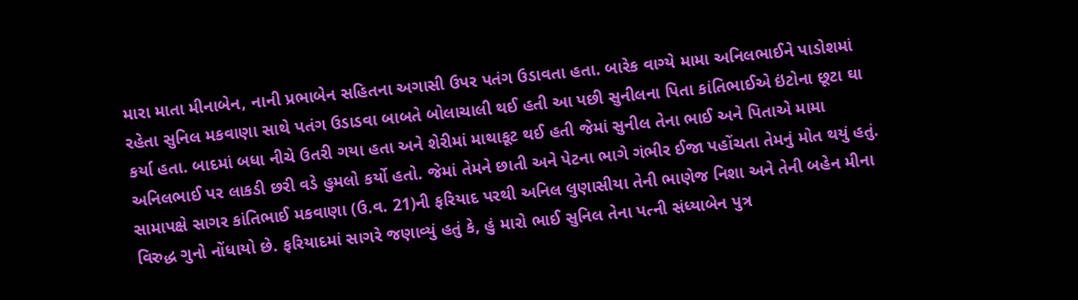મારા માતા મીનાબેન, નાની પ્રભાબેન સહિતના અગાસી ઉપર પતંગ ઉડાવતા હતા. બારેક વાગ્યે મામા અનિલભાઈને પાડોશમાં રહેતા સુનિલ મકવાણા સાથે પતંગ ઉડાડવા બાબતે બોલાચાલી થઈ હતી આ પછી સુનીલના પિતા કાંતિભાઈએ ઇંટોના છૂટા ઘા કર્યા હતા. બાદમાં બધા નીચે ઉતરી ગયા હતા અને શેરીમાં માથાકૂટ થઈ હતી જેમાં સુનીલ તેના ભાઈ અને પિતાએ મામા અનિલભાઈ પર લાકડી છરી વડે હુમલો કર્યો હતો. જેમાં તેમને છાતી અને પેટના ભાગે ગંભીર ઈજા પહોંચતા તેમનું મોત થયું હતું.
સામાપક્ષે સાગર કાંતિભાઈ મકવાણા (ઉ.વ. 21)ની ફરિયાદ પરથી અનિલ લુણાસીયા તેની ભાણેજ નિશા અને તેની બહેન મીના વિરુદ્ધ ગુનો નોંધાયો છે. ફરિયાદમાં સાગરે જણાવ્યું હતું કે, હું મારો ભાઈ સુનિલ તેના પત્ની સંધ્યાબેન પુત્ર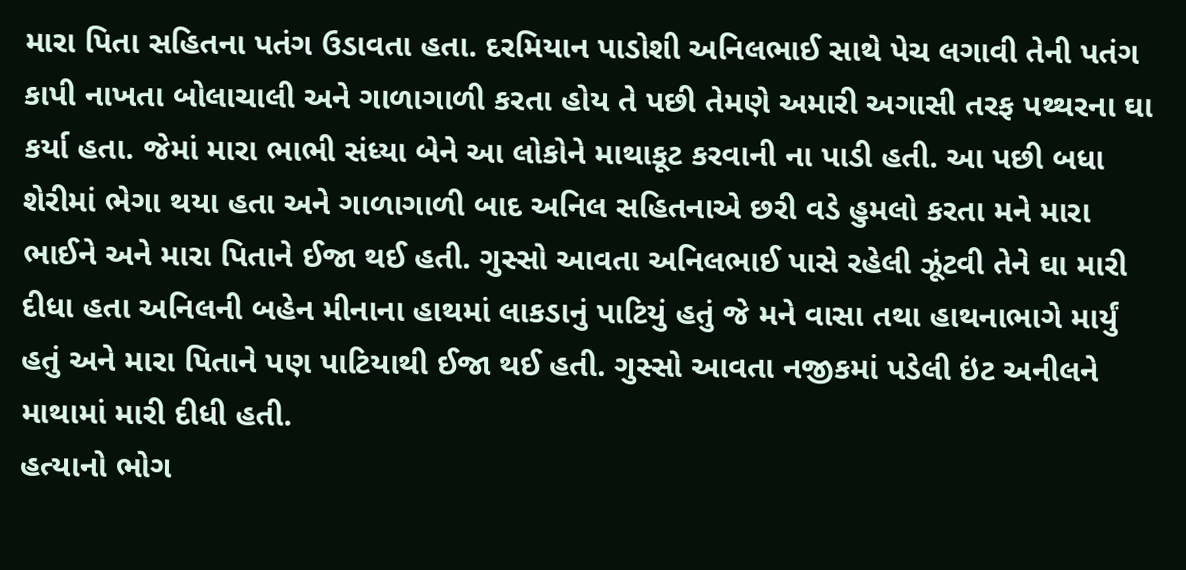મારા પિતા સહિતના પતંગ ઉડાવતા હતા. દરમિયાન પાડોશી અનિલભાઈ સાથે પેચ લગાવી તેની પતંગ કાપી નાખતા બોલાચાલી અને ગાળાગાળી કરતા હોય તે પછી તેમણે અમારી અગાસી તરફ પથ્થરના ઘા કર્યા હતા. જેમાં મારા ભાભી સંધ્યા બેને આ લોકોને માથાકૂટ કરવાની ના પાડી હતી. આ પછી બધા શેરીમાં ભેગા થયા હતા અને ગાળાગાળી બાદ અનિલ સહિતનાએ છરી વડે હુમલો કરતા મને મારા ભાઈને અને મારા પિતાને ઈજા થઈ હતી. ગુસ્સો આવતા અનિલભાઈ પાસે રહેલી ઝૂંટવી તેને ઘા મારી દીધા હતા અનિલની બહેન મીનાના હાથમાં લાકડાનું પાટિયું હતું જે મને વાસા તથા હાથનાભાગે માર્યું હતું અને મારા પિતાને પણ પાટિયાથી ઈજા થઈ હતી. ગુસ્સો આવતા નજીકમાં પડેલી ઇંટ અનીલને માથામાં મારી દીધી હતી.
હત્યાનો ભોગ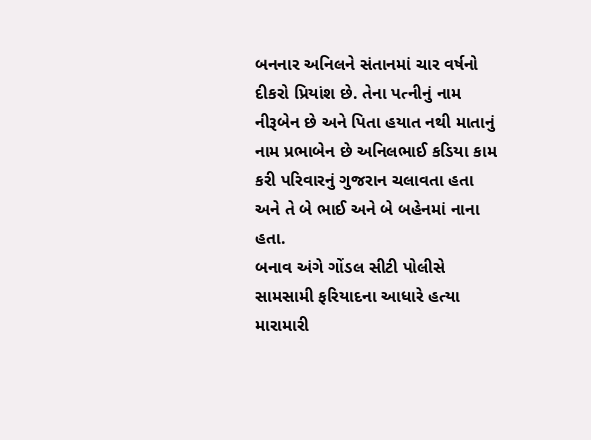બનનાર અનિલને સંતાનમાં ચાર વર્ષનો દીકરો પ્રિયાંશ છે. તેના પત્નીનું નામ નીરૂબેન છે અને પિતા હયાત નથી માતાનું નામ પ્રભાબેન છે અનિલભાઈ કડિયા કામ કરી પરિવારનું ગુજરાન ચલાવતા હતા અને તે બે ભાઈ અને બે બહેનમાં નાના હતા.
બનાવ અંગે ગોંડલ સીટી પોલીસે સામસામી ફરિયાદના આધારે હત્યા મારામારી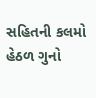સહિતની કલમો હેઠળ ગુનો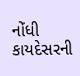નોંધી કાયદેસરની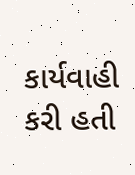કાર્યવાહી કરી હતી